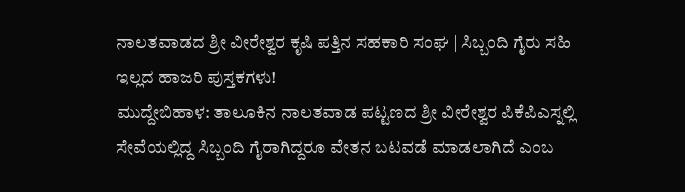ನಾಲತವಾಡದ ಶ್ರೀ ವೀರೇಶ್ವರ ಕೃಷಿ ಪತ್ತಿನ ಸಹಕಾರಿ ಸಂಘ | ಸಿಬ್ಬಂದಿ ಗೈರು ಸಹಿ ಇಲ್ಲದ ಹಾಜರಿ ಪುಸ್ತಕಗಳು!
ಮುದ್ದೇಬಿಹಾಳ: ತಾಲೂಕಿನ ನಾಲತವಾಡ ಪಟ್ಟಣದ ಶ್ರೀ ವೀರೇಶ್ವರ ಪಿಕೆಪಿಎಸ್ನಲ್ಲಿ ಸೇವೆಯಲ್ಲಿದ್ದ ಸಿಬ್ಬಂದಿ ಗೈರಾಗಿದ್ದರೂ ವೇತನ ಬಟವಡೆ ಮಾಡಲಾಗಿದೆ ಎಂಬ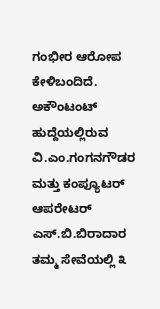ಗಂಭೀರ ಆರೋಪ ಕೇಳಿಬಂದಿದೆ.
ಅಕೌಂಟಂಟ್ ಹುದ್ದೆಯಲ್ಲಿರುವ ವಿ.ಎಂ.ಗಂಗನಗೌಡರ ಮತ್ತು ಕಂಪ್ಯೂಟರ್ ಆಪರೇಟರ್ ಎಸ್.ಬಿ.ಬಿರಾದಾರ ತಮ್ಮ ಸೇವೆಯಲ್ಲಿ ೩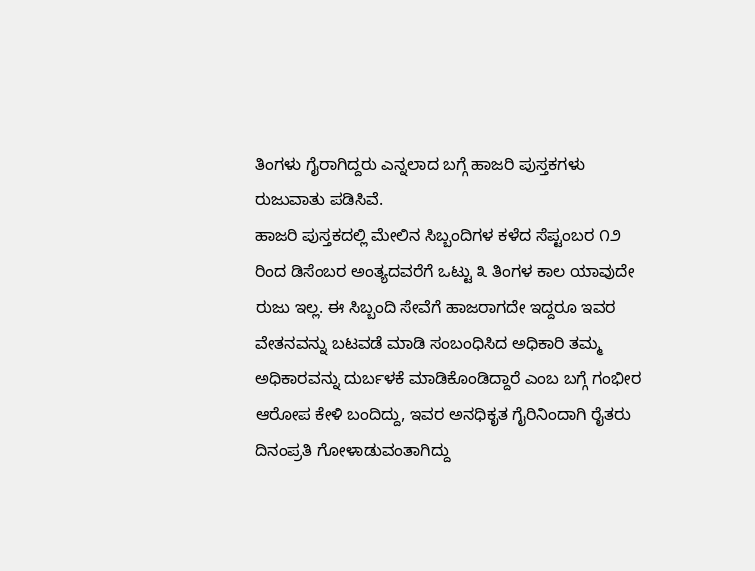ತಿಂಗಳು ಗೈರಾಗಿದ್ದರು ಎನ್ನಲಾದ ಬಗ್ಗೆ ಹಾಜರಿ ಪುಸ್ತಕಗಳು ರುಜುವಾತು ಪಡಿಸಿವೆ.
ಹಾಜರಿ ಪುಸ್ತಕದಲ್ಲಿ ಮೇಲಿನ ಸಿಬ್ಬಂದಿಗಳ ಕಳೆದ ಸೆಪ್ಟಂಬರ ೧೨ ರಿಂದ ಡಿಸೆಂಬರ ಅಂತ್ಯದವರೆಗೆ ಒಟ್ಟು ೩ ತಿಂಗಳ ಕಾಲ ಯಾವುದೇ ರುಜು ಇಲ್ಲ. ಈ ಸಿಬ್ಬಂದಿ ಸೇವೆಗೆ ಹಾಜರಾಗದೇ ಇದ್ದರೂ ಇವರ ವೇತನವನ್ನು ಬಟವಡೆ ಮಾಡಿ ಸಂಬಂಧಿಸಿದ ಅಧಿಕಾರಿ ತಮ್ಮ ಅಧಿಕಾರವನ್ನು ದುರ್ಬಳಕೆ ಮಾಡಿಕೊಂಡಿದ್ದಾರೆ ಎಂಬ ಬಗ್ಗೆ ಗಂಭೀರ ಆರೋಪ ಕೇಳಿ ಬಂದಿದ್ದು, ಇವರ ಅನಧಿಕೃತ ಗೈರಿನಿಂದಾಗಿ ರೈತರು ದಿನಂಪ್ರತಿ ಗೋಳಾಡುವಂತಾಗಿದ್ದು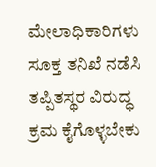ಮೇಲಾಧಿಕಾರಿಗಳು ಸೂಕ್ತ ತನಿಖೆ ನಡೆಸಿ ತಪ್ಪಿತಸ್ಥರ ವಿರುದ್ಧ ಕ್ರಮ ಕೈಗೊಳ್ಳಬೇಕು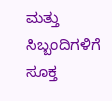ಮತ್ತು ಸಿಬ್ಬಂದಿಗಳಿಗೆ ಸೂಕ್ತ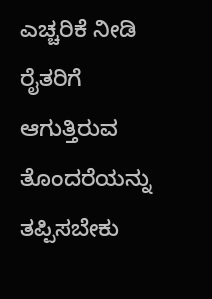ಎಚ್ಚರಿಕೆ ನೀಡಿ ರೈತರಿಗೆ ಆಗುತ್ತಿರುವ ತೊಂದರೆಯನ್ನು ತಪ್ಪಿಸಬೇಕು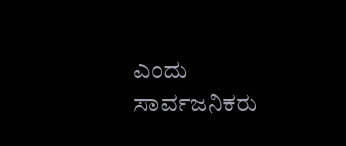ಎಂದು ಸಾರ್ವಜನಿಕರು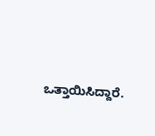ಒತ್ತಾಯಿಸಿದ್ದಾರೆ.